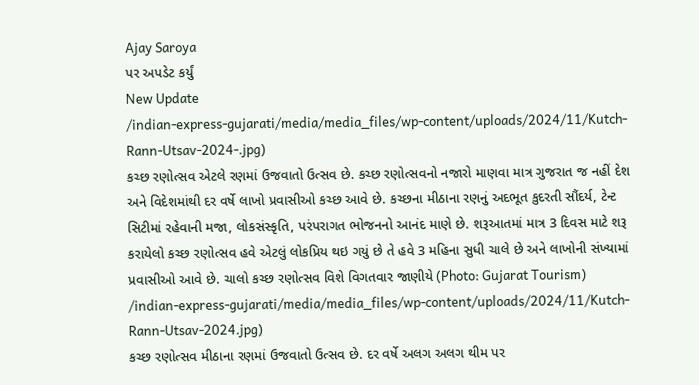Ajay Saroya
પર અપડેટ કર્યું
New Update
/indian-express-gujarati/media/media_files/wp-content/uploads/2024/11/Kutch-Rann-Utsav-2024-.jpg)
કચ્છ રણોત્સવ એટલે રણમાં ઉજવાતો ઉત્સવ છે. કચ્છ રણોત્સવનો નજારો માણવા માત્ર ગુજરાત જ નહીં દેશ અને વિદેશમાંથી દર વર્ષે લાખો પ્રવાસીઓ કચ્છ આવે છે. કચ્છના મીઠાના રણનું અદભૂત કુદરતી સૌંદર્ય, ટેન્ટ સિટીમાં રહેવાની મજા, લોકસંસ્કૃતિ, પરંપરાગત ભોજનનો આનંદ માણે છે. શરૂઆતમાં માત્ર 3 દિવસ માટે શરૂ કરાયેલો કચ્છ રણોત્સવ હવે એટલું લોકપ્રિય થઇ ગયું છે તે હવે 3 મહિના સુધી ચાલે છે અને લાખોની સંખ્યામાં પ્રવાસીઓ આવે છે. ચાલો કચ્છ રણોત્સવ વિશે વિગતવાર જાણીયે (Photo: Gujarat Tourism)
/indian-express-gujarati/media/media_files/wp-content/uploads/2024/11/Kutch-Rann-Utsav-2024.jpg)
કચ્છ રણોત્સવ મીઠાના રણમાં ઉજવાતો ઉત્સવ છે. દર વર્ષે અલગ અલગ થીમ પર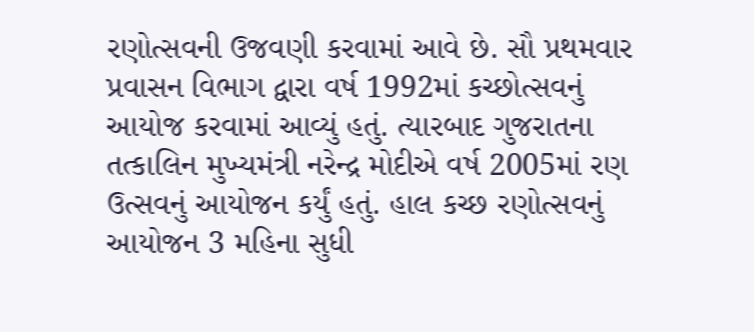રણોત્સવની ઉજવણી કરવામાં આવે છે. સૌ પ્રથમવાર પ્રવાસન વિભાગ દ્વારા વર્ષ 1992માં કચ્છોત્સવનું આયોજ કરવામાં આવ્યું હતું. ત્યારબાદ ગુજરાતના તત્કાલિન મુખ્યમંત્રી નરેન્દ્ર મોદીએ વર્ષ 2005માં રણ ઉત્સવનું આયોજન કર્યું હતું. હાલ કચ્છ રણોત્સવનું આયોજન 3 મહિના સુધી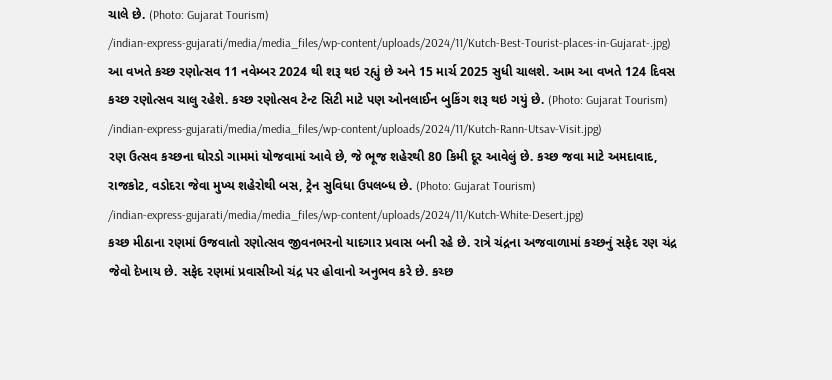ચાલે છે. (Photo: Gujarat Tourism)
/indian-express-gujarati/media/media_files/wp-content/uploads/2024/11/Kutch-Best-Tourist-places-in-Gujarat-.jpg)
આ વખતે કચ્છ રણોત્સવ 11 નવેમ્બર 2024 થી શરૂ થઇ રહ્યું છે અને 15 માર્ચ 2025 સુધી ચાલશે. આમ આ વખતે 124 દિવસ કચ્છ રણોત્સવ ચાલુ રહેશે. કચ્છ રણોત્સવ ટેન્ટ સિટી માટે પણ ઓનલાઈન બુકિંગ શરૂ થઇ ગયું છે. (Photo: Gujarat Tourism)
/indian-express-gujarati/media/media_files/wp-content/uploads/2024/11/Kutch-Rann-Utsav-Visit.jpg)
રણ ઉત્સવ કચ્છના ઘોરડો ગામમાં યોજવામાં આવે છે, જે ભૂજ શહેરથી 80 કિમી દૂર આવેલું છે. કચ્છ જવા માટે અમદાવાદ, રાજકોટ, વડોદરા જેવા મુખ્ય શહેરોથી બસ, ટ્રેન સુવિધા ઉપલબ્ધ છે. (Photo: Gujarat Tourism)
/indian-express-gujarati/media/media_files/wp-content/uploads/2024/11/Kutch-White-Desert.jpg)
કચ્છ મીઠાના રણમાં ઉજવાતો રણોત્સવ જીવનભરનો યાદગાર પ્રવાસ બની રહે છે. રાત્રે ચંદ્રના અજવાળામાં કચ્છનું સફેદ રણ ચંદ્ર જેવો દેખાય છે. સફેદ રણમાં પ્રવાસીઓ ચંદ્ર પર હોવાનો અનુભવ કરે છે. કચ્છ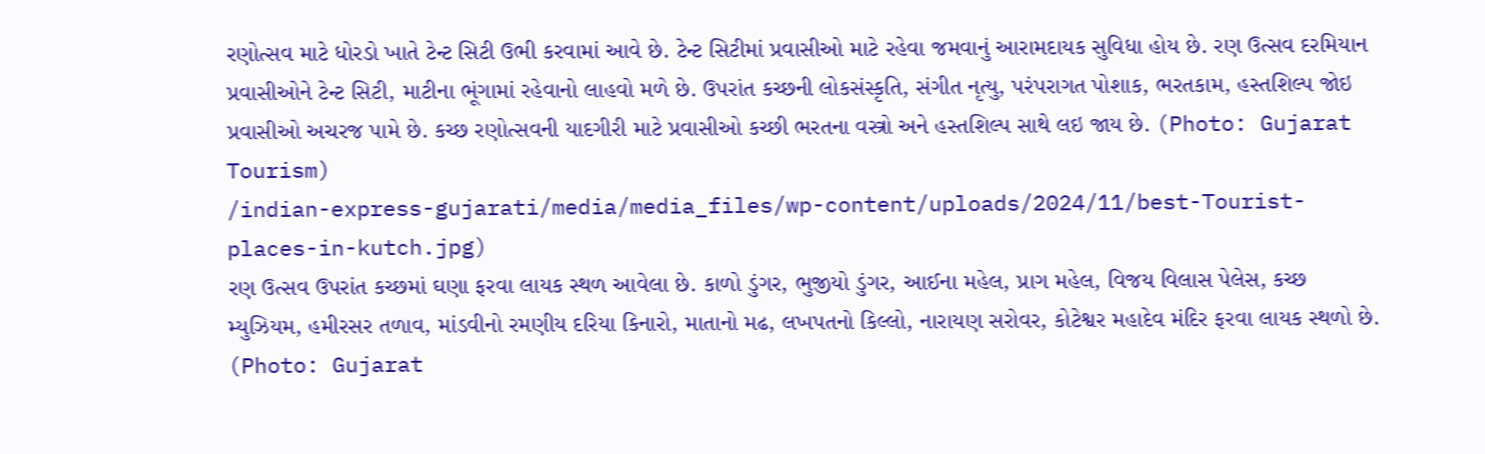રણોત્સવ માટે ધોરડો ખાતે ટેન્ટ સિટી ઉભી કરવામાં આવે છે. ટેન્ટ સિટીમાં પ્રવાસીઓ માટે રહેવા જમવાનું આરામદાયક સુવિધા હોય છે. રણ ઉત્સવ દરમિયાન પ્રવાસીઓને ટેન્ટ સિટી, માટીના ભૂંગામાં રહેવાનો લાહવો મળે છે. ઉપરાંત કચ્છની લોકસંસ્કૃતિ, સંગીત નૃત્યુ, પરંપરાગત પોશાક, ભરતકામ, હસ્તશિલ્પ જોઇ પ્રવાસીઓ અચરજ પામે છે. કચ્છ રણોત્સવની યાદગીરી માટે પ્રવાસીઓ કચ્છી ભરતના વસ્ત્રો અને હસ્તશિલ્પ સાથે લઇ જાય છે. (Photo: Gujarat Tourism)
/indian-express-gujarati/media/media_files/wp-content/uploads/2024/11/best-Tourist-places-in-kutch.jpg)
રણ ઉત્સવ ઉપરાંત કચ્છમાં ઘણા ફરવા લાયક સ્થળ આવેલા છે. કાળો ડુંગર, ભુજીયો ડુંગર, આઈના મહેલ, પ્રાગ મહેલ, વિજય વિલાસ પેલેસ, કચ્છ મ્યુઝિયમ, હમીરસર તળાવ, માંડવીનો રમણીય દરિયા કિનારો, માતાનો મઢ, લખપતનો કિલ્લો, નારાયણ સરોવર, કોટેશ્વર મહાદેવ મંદિર ફરવા લાયક સ્થળો છે. (Photo: Gujarat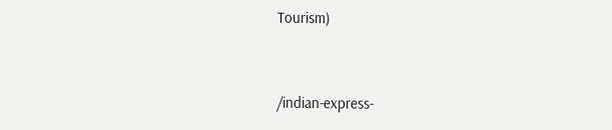Tourism)


/indian-express-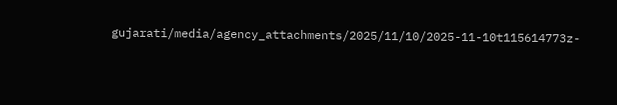gujarati/media/agency_attachments/2025/11/10/2025-11-10t115614773z-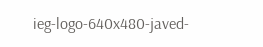ieg-logo-640x480-javed-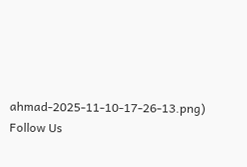ahmad-2025-11-10-17-26-13.png)
Follow Us